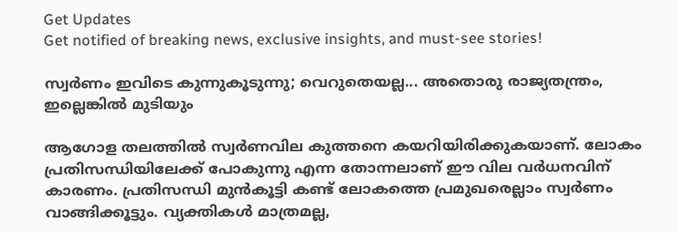Get Updates
Get notified of breaking news, exclusive insights, and must-see stories!

സ്വര്‍ണം ഇവിടെ കുന്നുകൂടുന്നു; വെറുതെയല്ല... അതൊരു രാജ്യതന്ത്രം, ഇല്ലെങ്കില്‍ മുടിയും

ആഗോള തലത്തില്‍ സ്വര്‍ണവില കുത്തനെ കയറിയിരിക്കുകയാണ്. ലോകം പ്രതിസന്ധിയിലേക്ക് പോകുന്നു എന്ന തോന്നലാണ് ഈ വില വര്‍ധനവിന് കാരണം. പ്രതിസന്ധി മുന്‍കൂട്ടി കണ്ട് ലോകത്തെ പ്രമുഖരെല്ലാം സ്വര്‍ണം വാങ്ങിക്കൂട്ടും. വ്യക്തികള്‍ മാത്രമല്ല,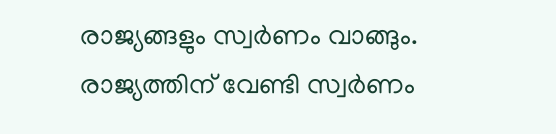രാജ്യങ്ങളും സ്വര്‍ണം വാങ്ങും. രാജ്യത്തിന് വേണ്ടി സ്വര്‍ണം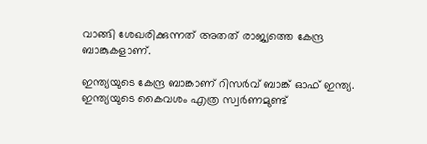വാങ്ങി ശേഖരിക്കുന്നത് അതത് രാജ്യത്തെ കേന്ദ്ര ബാങ്കുകളാണ്.

ഇന്ത്യയുടെ കേന്ദ്ര ബാങ്കാണ് റിസര്‍വ് ബാങ്ക് ഓഫ് ഇന്ത്യ. ഇന്ത്യയുടെ കൈവശം എത്ര സ്വര്‍ണമുണ്ട്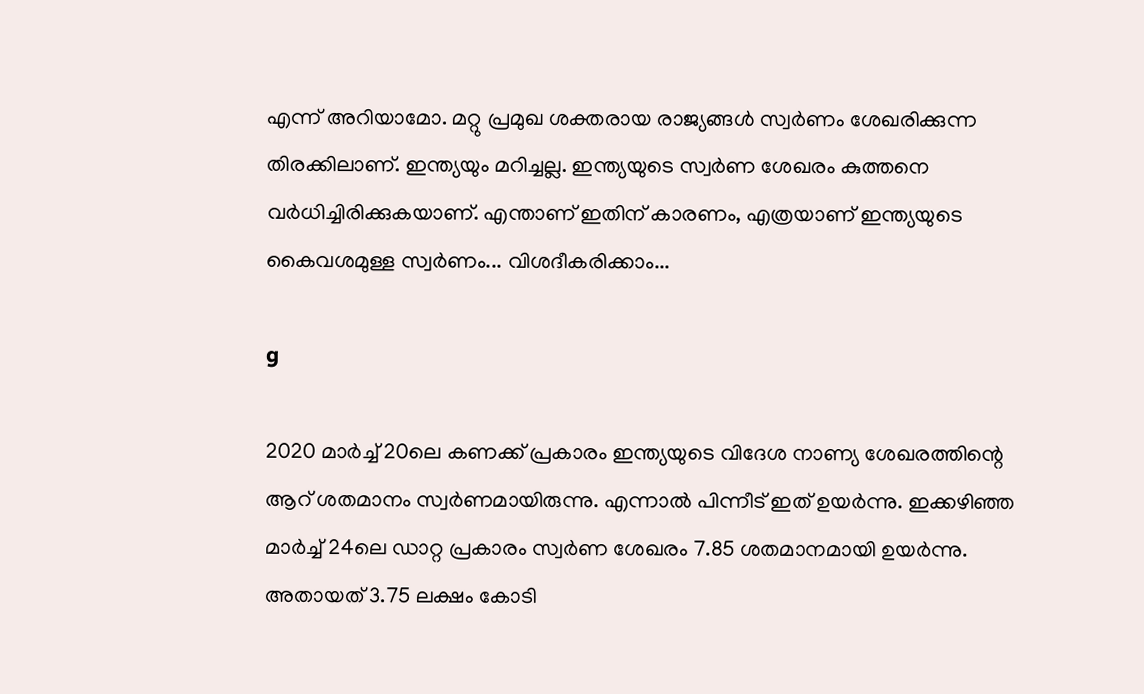എന്ന് അറിയാമോ. മറ്റു പ്രമുഖ ശക്തരായ രാജ്യങ്ങള്‍ സ്വര്‍ണം ശേഖരിക്കുന്ന തിരക്കിലാണ്. ഇന്ത്യയും മറിച്ചല്ല. ഇന്ത്യയുടെ സ്വര്‍ണ ശേഖരം കുത്തനെ വര്‍ധിച്ചിരിക്കുകയാണ്. എന്താണ് ഇതിന് കാരണം, എത്രയാണ് ഇന്ത്യയുടെ കൈവശമുള്ള സ്വര്‍ണം... വിശദീകരിക്കാം...

g

2020 മാര്‍ച്ച് 20ലെ കണക്ക് പ്രകാരം ഇന്ത്യയുടെ വിദേശ നാണ്യ ശേഖരത്തിന്റെ ആറ് ശതമാനം സ്വര്‍ണമായിരുന്നു. എന്നാല്‍ പിന്നീട് ഇത് ഉയര്‍ന്നു. ഇക്കഴിഞ്ഞ മാര്‍ച്ച് 24ലെ ഡാറ്റ പ്രകാരം സ്വര്‍ണ ശേഖരം 7.85 ശതമാനമായി ഉയര്‍ന്നു. അതായത് 3.75 ലക്ഷം കോടി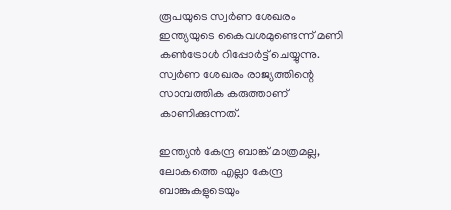രൂപയുടെ സ്വര്‍ണ ശേഖരം ഇന്ത്യയുടെ കൈവശമുണ്ടെന്ന് മണി കണ്‍ട്രോള്‍ റിപ്പോര്‍ട്ട് ചെയ്യുന്നു. സ്വര്‍ണ ശേഖരം രാജ്യത്തിന്റെ സാമ്പത്തിക കരുത്താണ് കാണിക്കുന്നത്.

ഇന്ത്യന്‍ കേന്ദ്ര ബാങ്ക് മാത്രമല്ല, ലോകത്തെ എല്ലാ കേന്ദ്ര ബാങ്കുകളുടെയും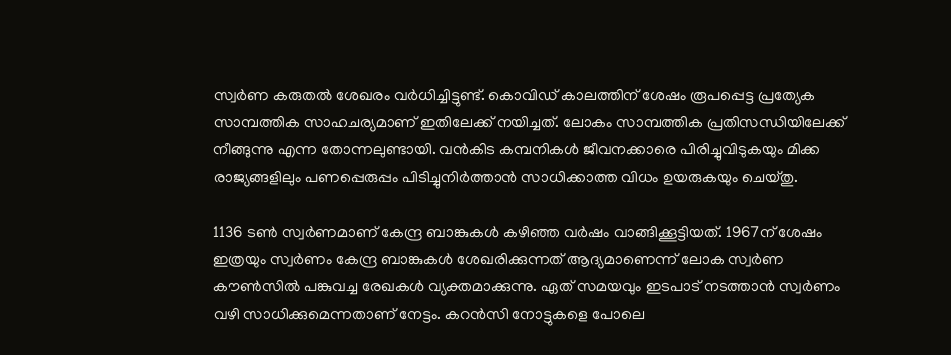സ്വര്‍ണ കരുതല്‍ ശേഖരം വര്‍ധിച്ചിട്ടുണ്ട്. കൊവിഡ് കാലത്തിന് ശേഷം രൂപപ്പെട്ട പ്രത്യേക സാമ്പത്തിക സാഹചര്യമാണ് ഇതിലേക്ക് നയിച്ചത്. ലോകം സാമ്പത്തിക പ്രതിസന്ധിയിലേക്ക് നീങ്ങുന്നു എന്ന തോന്നലുണ്ടായി. വന്‍കിട കമ്പനികള്‍ ജീവനക്കാരെ പിരിച്ചുവിടുകയും മിക്ക രാജ്യങ്ങളിലും പണപ്പെരുപ്പം പിടിച്ചുനിര്‍ത്താന്‍ സാധിക്കാത്ത വിധം ഉയരുകയും ചെയ്തു.

1136 ടണ്‍ സ്വര്‍ണമാണ് കേന്ദ്ര ബാങ്കുകള്‍ കഴിഞ്ഞ വര്‍ഷം വാങ്ങിക്കൂട്ടിയത്. 1967ന് ശേഷം ഇത്രയും സ്വര്‍ണം കേന്ദ്ര ബാങ്കുകള്‍ ശേഖരിക്കുന്നത് ആദ്യമാണെന്ന് ലോക സ്വര്‍ണ കൗണ്‍സില്‍ പങ്കുവച്ച രേഖകള്‍ വ്യക്തമാക്കുന്നു. ഏത് സമയവും ഇടപാട് നടത്താന്‍ സ്വര്‍ണം വഴി സാധിക്കുമെന്നതാണ് നേട്ടം. കറന്‍സി നോട്ടുകളെ പോലെ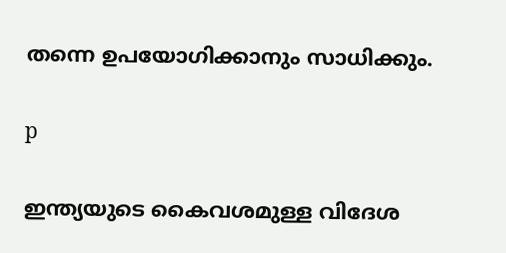തന്നെ ഉപയോഗിക്കാനും സാധിക്കും.

p

ഇന്ത്യയുടെ കൈവശമുള്ള വിദേശ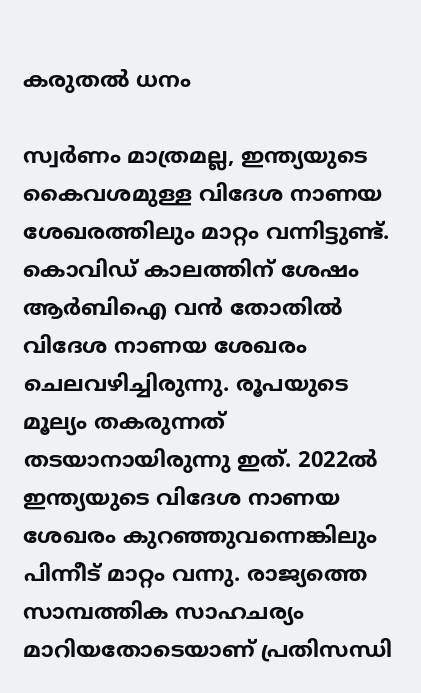കരുതല്‍ ധനം

സ്വര്‍ണം മാത്രമല്ല, ഇന്ത്യയുടെ കൈവശമുള്ള വിദേശ നാണയ ശേഖരത്തിലും മാറ്റം വന്നിട്ടുണ്ട്. കൊവിഡ് കാലത്തിന് ശേഷം ആര്‍ബിഐ വന്‍ തോതില്‍ വിദേശ നാണയ ശേഖരം ചെലവഴിച്ചിരുന്നു. രൂപയുടെ മൂല്യം തകരുന്നത് തടയാനായിരുന്നു ഇത്. 2022ല്‍ ഇന്ത്യയുടെ വിദേശ നാണയ ശേഖരം കുറഞ്ഞുവന്നെങ്കിലും പിന്നീട് മാറ്റം വന്നു. രാജ്യത്തെ സാമ്പത്തിക സാഹചര്യം മാറിയതോടെയാണ് പ്രതിസന്ധി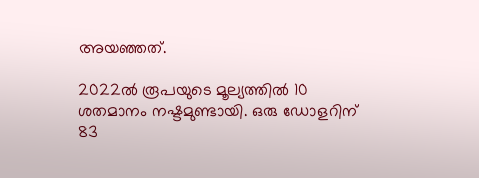അയഞ്ഞത്.

2022ല്‍ രൂപയുടെ മൂല്യത്തില്‍ 10 ശതമാനം നഷ്ടമുണ്ടായി. ഒരു ഡോളറിന് 83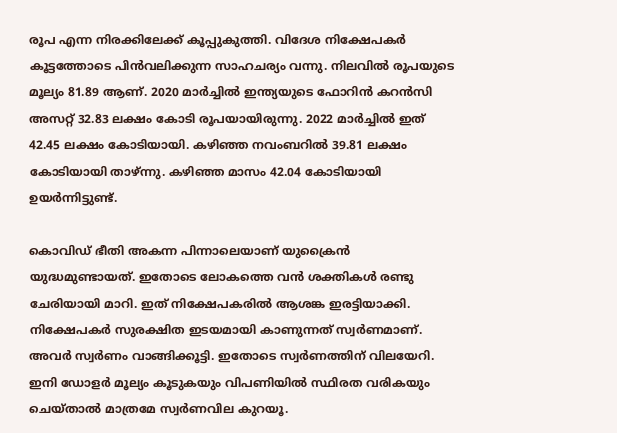രൂപ എന്ന നിരക്കിലേക്ക് കൂപ്പുകുത്തി. വിദേശ നിക്ഷേപകര്‍ കൂട്ടത്തോടെ പിന്‍വലിക്കുന്ന സാഹചര്യം വന്നു. നിലവില്‍ രൂപയുടെ മൂല്യം 81.89 ആണ്. 2020 മാര്‍ച്ചില്‍ ഇന്ത്യയുടെ ഫോറിന്‍ കറന്‍സി അസറ്റ് 32.83 ലക്ഷം കോടി രൂപയായിരുന്നു. 2022 മാര്‍ച്ചില്‍ ഇത് 42.45 ലക്ഷം കോടിയായി. കഴിഞ്ഞ നവംബറില്‍ 39.81 ലക്ഷം കോടിയായി താഴ്ന്നു. കഴിഞ്ഞ മാസം 42.04 കോടിയായി ഉയര്‍ന്നിട്ടുണ്ട്.

കൊവിഡ് ഭീതി അകന്ന പിന്നാലെയാണ് യുക്രൈന്‍ യുദ്ധമുണ്ടായത്. ഇതോടെ ലോകത്തെ വന്‍ ശക്തികള്‍ രണ്ടു ചേരിയായി മാറി. ഇത് നിക്ഷേപകരില്‍ ആശങ്ക ഇരട്ടിയാക്കി. നിക്ഷേപകര്‍ സുരക്ഷിത ഇടയമായി കാണുന്നത് സ്വര്‍ണമാണ്. അവര്‍ സ്വര്‍ണം വാങ്ങിക്കൂട്ടി. ഇതോടെ സ്വര്‍ണത്തിന് വിലയേറി. ഇനി ഡോളര്‍ മൂല്യം കൂടുകയും വിപണിയില്‍ സ്ഥിരത വരികയും ചെയ്താല്‍ മാത്രമേ സ്വര്‍ണവില കുറയൂ.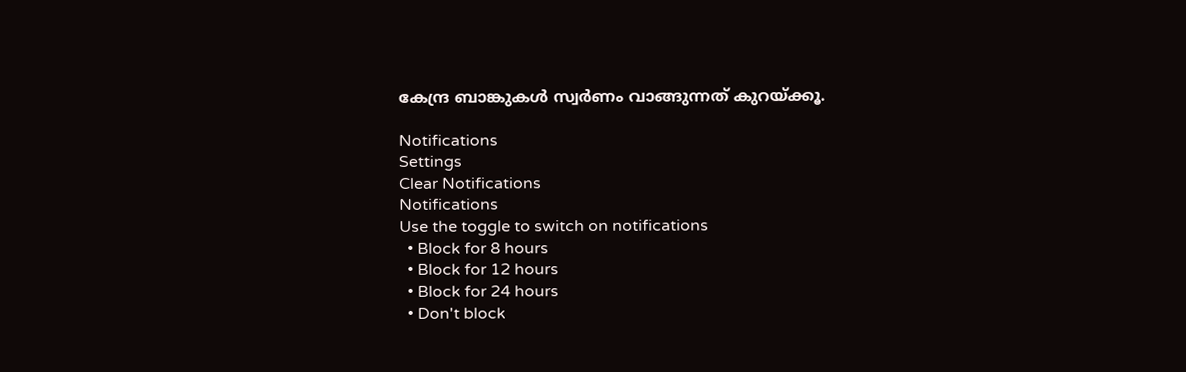കേന്ദ്ര ബാങ്കുകള്‍ സ്വര്‍ണം വാങ്ങുന്നത് കുറയ്ക്കൂ.

Notifications
Settings
Clear Notifications
Notifications
Use the toggle to switch on notifications
  • Block for 8 hours
  • Block for 12 hours
  • Block for 24 hours
  • Don't block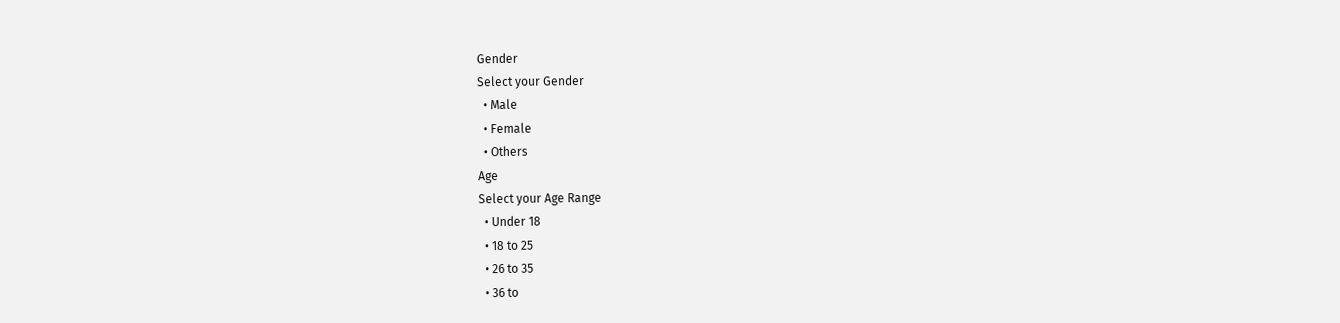Gender
Select your Gender
  • Male
  • Female
  • Others
Age
Select your Age Range
  • Under 18
  • 18 to 25
  • 26 to 35
  • 36 to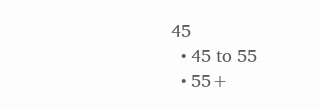45
  • 45 to 55
  • 55+